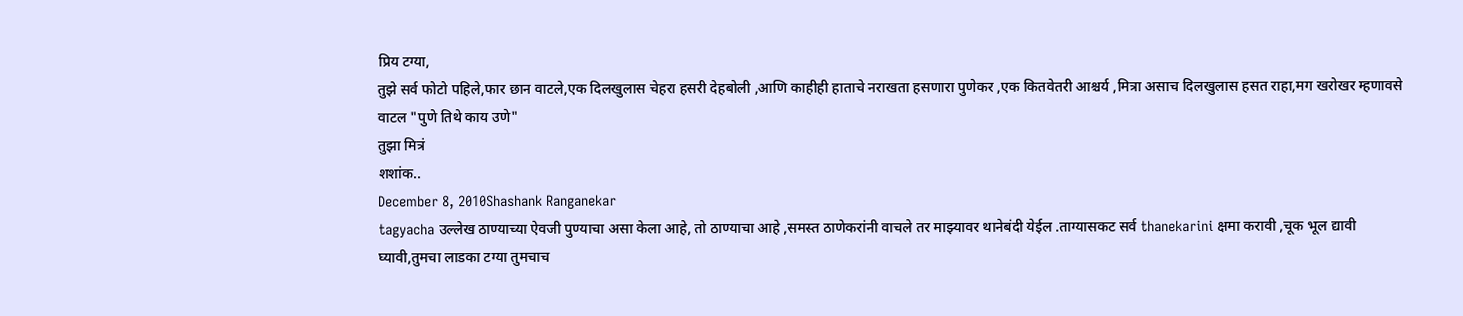प्रिय टग्या,
तुझे सर्व फोटो पहिले,फार छान वाटले,एक दिलखुलास चेहरा हसरी देहबोली ,आणि काहीही हाताचे नराखता हसणारा पुणेकर ,एक कितवेतरी आश्चर्य ,मित्रा असाच दिलखुलास हसत राहा,मग खरोखर म्हणावसे वाटल "पुणे तिथे काय उणे"
तुझा मित्रं
शशांक..
December 8, 2010Shashank Ranganekar
tagyacha उल्लेख ठाण्याच्या ऐवजी पुण्याचा असा केला आहे, तो ठाण्याचा आहे ,समस्त ठाणेकरांनी वाचले तर माझ्यावर थानेबंदी येईल .ताग्यासकट सर्व thanekarini क्षमा करावी ,चूक भूल द्यावी घ्यावी,तुमचा लाडका टग्या तुमचाच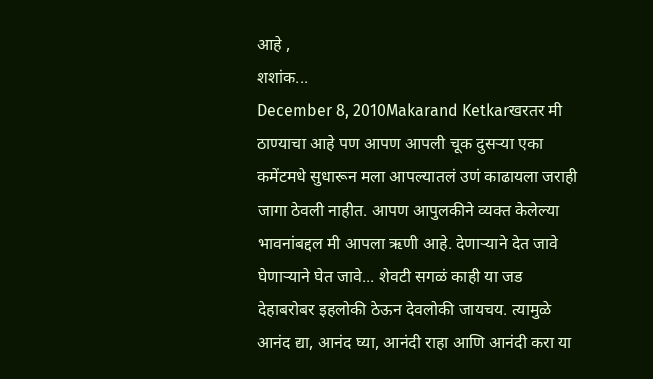आहे ,
शशांक...
December 8, 2010Makarand Ketkarखरतर मी ठाण्याचा आहे पण आपण आपली चूक दुसऱ्या एका कमेंटमधे सुधारून मला आपल्यातलं उणं काढायला जराही जागा ठेवली नाहीत. आपण आपुलकीने व्यक्त केलेल्या भावनांबद्दल मी आपला ऋणी आहे. देणाऱ्याने देत जावे घेणाऱ्याने घेत जावे... शेवटी सगळं काही या जड देहाबरोबर इहलोकी ठेऊन देवलोकी जायचय. त्यामुळे आनंद द्या, आनंद घ्या, आनंदी राहा आणि आनंदी करा या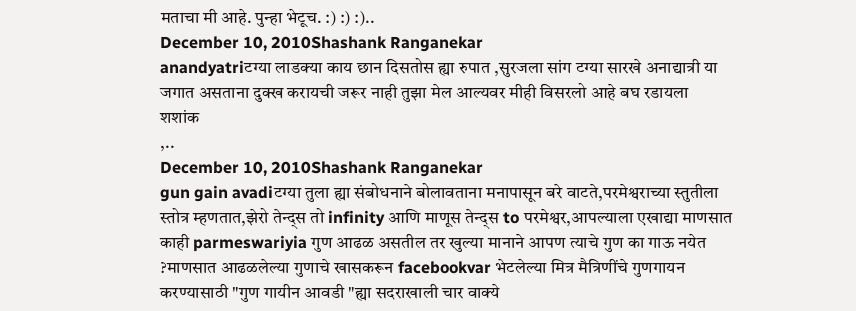मताचा मी आहे. पुन्हा भेटूच. :) :) :)..
December 10, 2010Shashank Ranganekar
anandyatriटग्या लाडक्या काय छान दिसतोस ह्या रुपात ,सुरजला सांग टग्या सारखे अनाद्यात्री या जगात असताना दुक्ख करायची जरूर नाही तुझा मेल आल्यवर मीही विसरलो आहे बघ रडायला
शशांक
,..
December 10, 2010Shashank Ranganekar
gun gain avadiटग्या तुला ह्या संबोधनाने बोलावताना मनापासून बरे वाटते,परमेश्वराच्या स्तुतीला स्तोत्र म्हणतात,झेरो तेन्द्स तो infinity आणि माणूस तेन्द्स to परमेश्वर,आपल्याला एखाद्या माणसात काही parmeswariyia गुण आढळ असतील तर खुल्या मानाने आपण त्याचे गुण का गाऊ नयेत ?माणसात आढळलेल्या गुणाचे खासकरून facebookvar भेटलेल्या मित्र मैत्रिणींचे गुणगायन करण्यासाठी "गुण गायीन आवडी "ह्या सदराखाली चार वाक्ये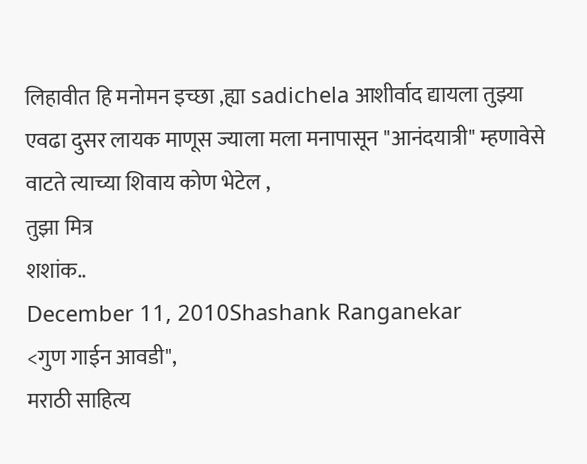लिहावीत हि मनोमन इच्छा ,ह्या sadichela आशीर्वाद द्यायला तुझ्या एवढा दुसर लायक माणूस ज्याला मला मनापासून "आनंदयात्री" म्हणावेसे वाटते त्याच्या शिवाय कोण भेटेल ,
तुझा मित्र
शशांक..
December 11, 2010Shashank Ranganekar
<गुण गाईन आवडी",
मराठी साहित्य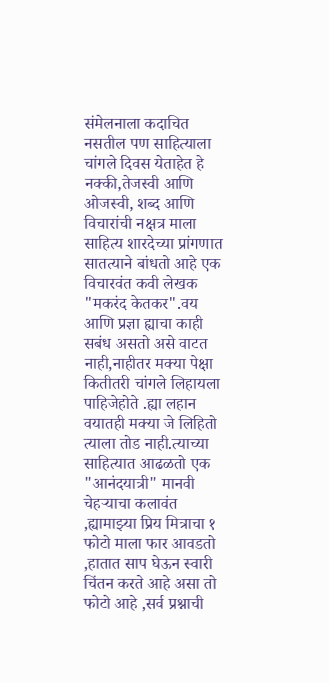संमेलनाला कदाचित नसतील पण साहित्याला चांगले दिवस येताहेत हे नक्की,तेजस्वी आणि ओजस्वी, शब्द आणि विचारांची नक्षत्र माला साहित्य शारदेच्या प्रांगणात सातत्याने बांधतो आहे एक विचारवंत कवी लेखक "मकरंद केतकर".वय आणि प्रज्ञा ह्याचा काही सबंध असतो असे वाटत नाही,नाहीतर मक्या पेक्षा कितीतरी चांगले लिहायला पाहिजेहोते .ह्या लहान वयातही मक्या जे लिहितो त्याला तोड नाही.त्याच्या साहित्यात आढळतो एक "आनंदयात्री" मानवी चेहऱ्याचा कलावंत ,ह्यामाझ्या प्रिय मित्राचा १ फोटो माला फार आवडतो ,हातात साप घेऊन स्वारी चिंतन करते आहे असा तो फोटो आहे ,सर्व प्रश्नाची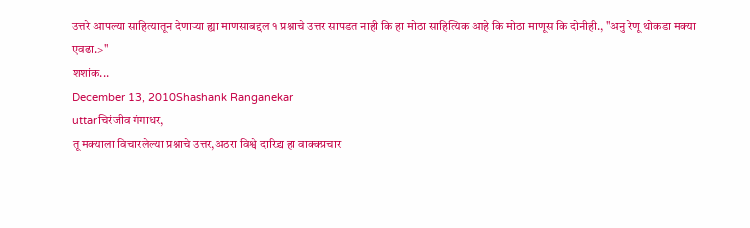उत्तरे आपल्या साहित्यातून देणाऱ्या ह्या माणसाबद्दल १ प्रश्नाचे उत्तर सापडत नाही कि हा मोठा साहित्यिक आहे कि मोठा माणूस कि दोनीही., "अनु रेणू थोकडा मक्या
एवढा.>"
शशांक...
December 13, 2010Shashank Ranganekar
uttarचिरंजीव गंगाधर,
तू मक्याला विचारलेल्या प्रश्नाचे उत्तर,अठरा विश्वे दारिद्र्य हा वाक्क्प्रचार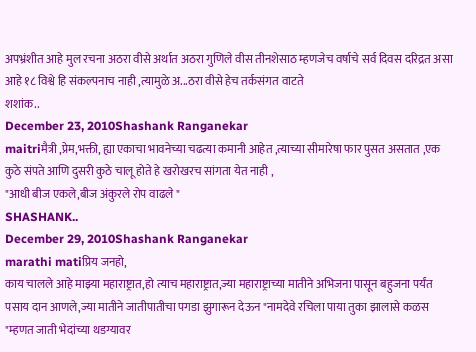अपभ्रंशीत आहे मुल रचना अठरा वीसे अर्थात अठरा गुणिले वीस तीनशेसाठ म्हणजेच वर्षाचे सर्व दिवस दरिद्रत असा आहे १८ विश्वे हि संकल्पनाच नाही ,त्यामुळे अ...ठरा वीसे हेच तर्कसंगत वाटते
शशांक..
December 23, 2010Shashank Ranganekar
maitriमैत्री ,प्रेम,भक्ती, ह्या एकाचा भावनेच्या चढत्या कमानी आहेत ,त्याच्या सीमारेषा फार पुसत असतात ,एक कुठे संपते आणि दुसरी कुठे चालू होते हे खरोखरच सांगता येत नाही ,
"आधी बीज एकले,बीज अंकुरले रोप वाढले "
SHASHANK..
December 29, 2010Shashank Ranganekar
marathi matiप्रिय जनहो,
काय चालले आहे माझ्या महाराष्ट्रात,हो त्याच महाराष्ट्रात,ज्या महाराष्ट्राच्या मातीने अभिजना पासून बहुजना पर्यंत पसाय दान आणले,ज्या मातीने जातीपातीचा पगडा झुगारून देऊन "नामदेवे रचिला पाया तुका झालासे कळस "म्हणत जाती भेदांच्या थडग्यावर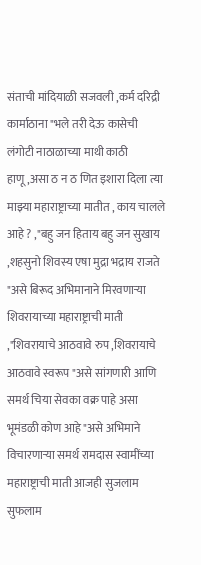संताची मांदियाळी सजवली ,कर्म दरिद्री कार्माठाना "भले तरी देऊ कासेची लंगोटी नाठाळाच्या माथी काठी हाणू,असा ठ न ठ णित इशारा दिला त्या माझ्या महाराष्ट्राच्या मातीत , काय चालले आहे ? ,"बहु जन हिताय बहु जन सुखाय ,शहसुनो शिवस्य एषा मुद्रा भद्राय राजते "असे बिरूद अभिमानाने मिरवणाऱ्या शिवरायाच्या महाराष्ट्राची माती ,"शिवरायाचे आठवावे रुप ,शिवरायाचे आठवावे स्वरूप "असे सांगणारी आणि समर्थ चिया सेवका वक्र पाहे असा भूमंडळी कोण आहे "असे अभिमाने विचारणाऱ्या समर्थ रामदास स्वामींच्या महाराष्ट्राची माती आजही सुजलाम सुफलाम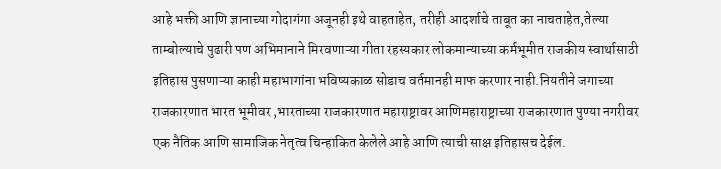आहे भक्ती आणि ज्ञानाच्या गोदागंगा अजूनही इथे वाहताहेत, तरीही आदर्शाचे ताबूत का नाचताहेत,तेल्या ताम्बोल्याचे पुढारी पण अभिमानाने मिरवणाऱ्या गीता रहस्यकार लोकमान्याच्या कर्मभूमीत राजकीय स्वार्थासाठी इतिहास पुसणाऱ्या काही महाभागांना भविष्यकाळ सोडाच वर्तमानही माफ करणार नाही.नियतीने जगाच्या राजकारणात भारत भूमीवर ,भारताच्या राजकारणात महाराष्ट्रावर आणिमहाराष्ट्राच्या राजकारणात पुण्या नगरीवर एक नैतिक आणि सामाजिक नेतृत्व चिन्हाकित केलेले आहे आणि त्याची साक्ष इतिहासच देईल.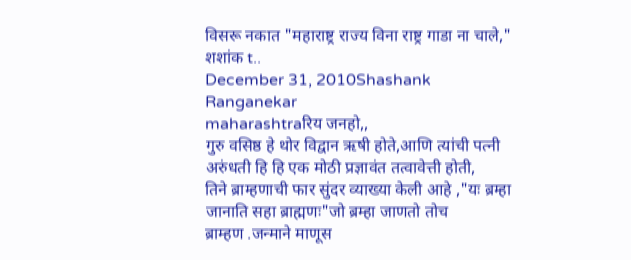विसरू नकात "महाराष्ट्र राज्य विना राष्ट्र गाडा ना चाले,"
शशांक t..
December 31, 2010Shashank Ranganekar
maharashtraरिय जनहो,,
गुरु वसिष्ठ हे थोर विद्वान ऋषी होते,आणि त्यांची पत्नी अरुंधती हि हि एक मोठी प्रज्ञावंत तत्वावेत्ती होती,
तिने ब्राम्हणाची फार सुंदर व्याख्या केली आहे ,"यः ब्रम्हा जानाति सहा ब्राह्मणः"जो ब्रम्हा जाणतो तोच
ब्राम्हण .जन्माने माणूस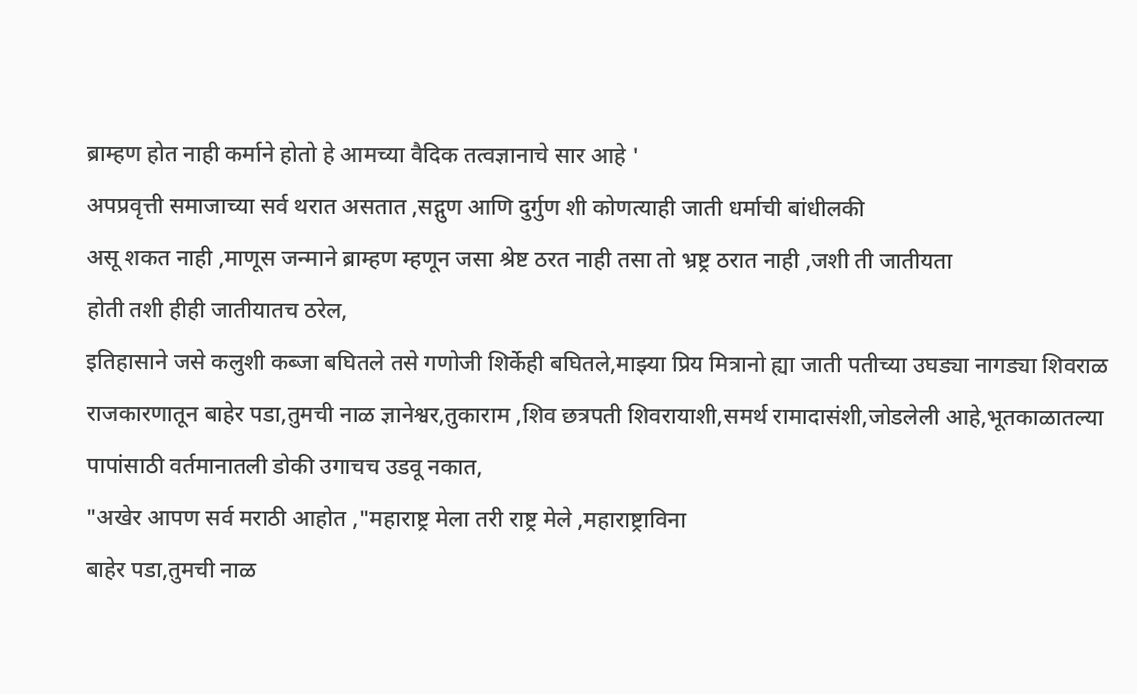ब्राम्हण होत नाही कर्माने होतो हे आमच्या वैदिक तत्वज्ञानाचे सार आहे '
अपप्रवृत्ती समाजाच्या सर्व थरात असतात ,सद्गुण आणि दुर्गुण शी कोणत्याही जाती धर्माची बांधीलकी
असू शकत नाही ,माणूस जन्माने ब्राम्हण म्हणून जसा श्रेष्ट ठरत नाही तसा तो भ्रष्ट्र ठरात नाही ,जशी ती जातीयता
होती तशी हीही जातीयातच ठरेल,
इतिहासाने जसे कलुशी कब्जा बघितले तसे गणोजी शिर्केही बघितले,माझ्या प्रिय मित्रानो ह्या जाती पतीच्या उघड्या नागड्या शिवराळ राजकारणातून बाहेर पडा,तुमची नाळ ज्ञानेश्वर,तुकाराम ,शिव छत्रपती शिवरायाशी,समर्थ रामादासंशी,जोडलेली आहे,भूतकाळातल्या पापांसाठी वर्तमानातली डोकी उगाचच उडवू नकात,
"अखेर आपण सर्व मराठी आहोत ,"महाराष्ट्र मेला तरी राष्ट्र मेले ,महाराष्ट्राविना
बाहेर पडा,तुमची नाळ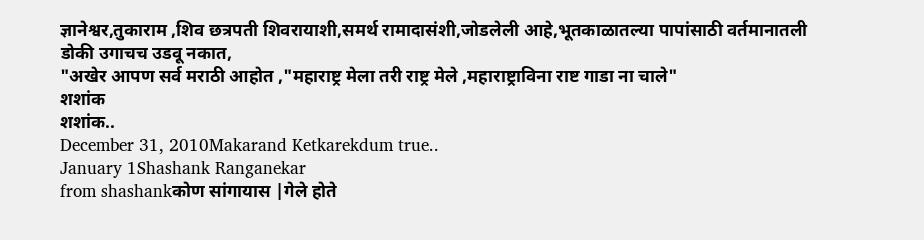ज्ञानेश्वर,तुकाराम ,शिव छत्रपती शिवरायाशी,समर्थ रामादासंशी,जोडलेली आहे,भूतकाळातल्या पापांसाठी वर्तमानातली डोकी उगाचच उडवू नकात,
"अखेर आपण सर्व मराठी आहोत ,"महाराष्ट्र मेला तरी राष्ट्र मेले ,महाराष्ट्राविना राष्ट गाडा ना चाले"
शशांक
शशांक..
December 31, 2010Makarand Ketkarekdum true..
January 1Shashank Ranganekar
from shashankकोण सांगायास |गेले होते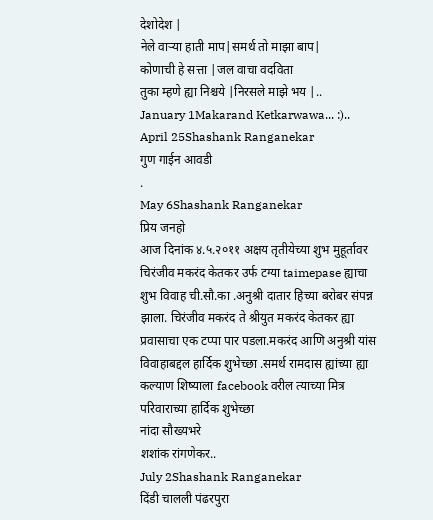देशोदेश |
नेले वाऱ्या हाती माप|समर्थ तो माझा बाप|
कोणाची हे सत्ता |जल वाचा वदविता
तुका म्हणे ह्या निश्चये |निरसले माझे भय |..
January 1Makarand Ketkarwawa... :)..
April 25Shashank Ranganekar
गुण गाईन आवडी
.
May 6Shashank Ranganekar
प्रिय जनहो
आज दिनांक ४.५.२०११ अक्षय तृतीयेच्या शुभ मुहूर्तावर चिरंजीव मकरंद केतकर उर्फ टग्या taimepase ह्याचा शुभ विवाह ची.सौ.का .अनुश्री दातार हिच्या बरोबर संपन्न झाला. चिरंजीव मकरंद ते श्रीयुत मकरंद केतकर ह्या प्रवासाचा एक टप्पा पार पडला.मकरंद आणि अनुश्री यांस विवाहाबद्दल हार्दिक शुभेच्छा .समर्थ रामदास ह्यांच्या ह्या कल्याण शिष्याला facebook वरील त्याच्या मित्र परिवाराच्या हार्दिक शुभेच्छा
नांदा सौख्यभरे
शशांक रांगणेकर..
July 2Shashank Ranganekar
दिंडी चालली पंढरपुरा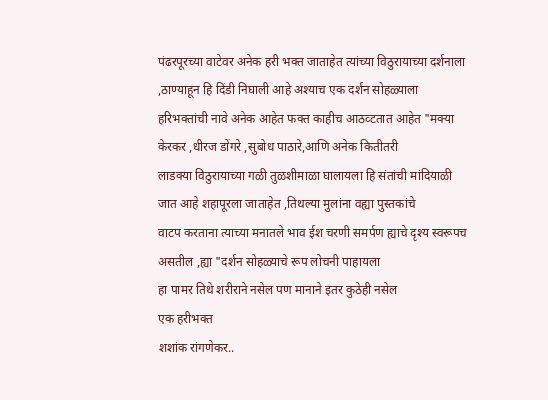पंढरपूरच्या वाटेवर अनेक हरी भक्त जाताहेत त्यांच्या विठुरायाच्या दर्शनाला ,ठाण्याहून हि दिंडी निघाली आहे अश्याच एक दर्शन सोहळ्याला
हरिभक्तांची नावे अनेक आहेत फक्त काहीच आठव्टतात आहेत "मक्या केरकर ,धीरज डोंगरे ,सुबोध पाठारे,आणि अनेक कितीतरी
लाडक्या विठुरायाच्या गळी तुळशीमाळा घालायला हि संतांची मांदियाळी जात आहे शहापूरला जाताहेत ,तिथल्या मुलांना वह्या पुस्तकांचे
वाटप करताना त्याच्या मनातले भाव ईश चरणी समर्पण ह्याचे दृश्य स्वरूपच असतील ,ह्या "दर्शन सोहळ्याचे रूप लोचनी पाहायला
हा पामर तिथे शरीराने नसेल पण मानाने इतर कुठेही नसेल
एक हरीभक्त
शशांक रांगणेकर..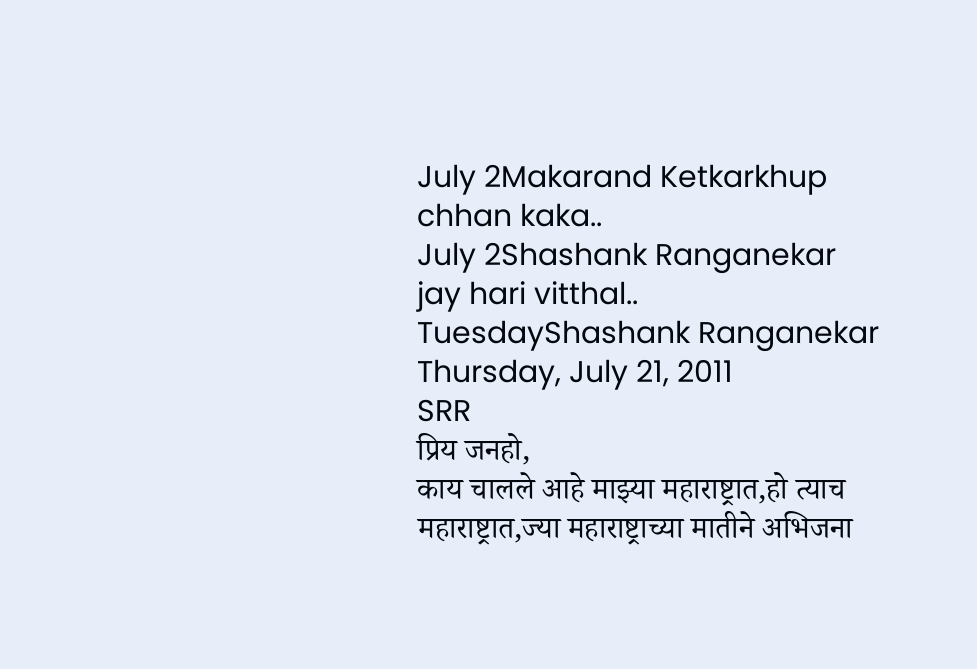July 2Makarand Ketkarkhup chhan kaka..
July 2Shashank Ranganekar
jay hari vitthal..
TuesdayShashank Ranganekar
Thursday, July 21, 2011
SRR
प्रिय जनहो,
काय चालले आहे माझ्या महाराष्ट्रात,हो त्याच महाराष्ट्रात,ज्या महाराष्ट्राच्या मातीने अभिजना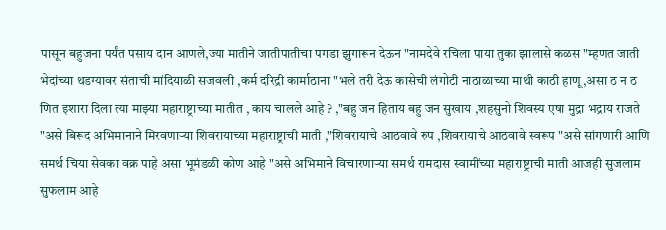पासून बहुजना पर्यंत पसाय दान आणले,ज्या मातीने जातीपातीचा पगडा झुगारून देऊन "नामदेवे रचिला पाया तुका झालासे कळस "म्हणत जाती भेदांच्या थडग्यावर संताची मांदियाळी सजवली ,कर्म दरिद्री कार्माठाना "भले तरी देऊ कासेची लंगोटी नाठाळाच्या माथी काठी हाणू,असा ठ न ठ णित इशारा दिला त्या माझ्या महाराष्ट्राच्या मातीत , काय चालले आहे ? ,"बहु जन हिताय बहु जन सुखाय ,शहसुनो शिवस्य एषा मुद्रा भद्राय राजते "असे बिरूद अभिमानाने मिरवणाऱ्या शिवरायाच्या महाराष्ट्राची माती ,"शिवरायाचे आठवावे रुप ,शिवरायाचे आठवावे स्वरूप "असे सांगणारी आणि समर्थ चिया सेवका वक्र पाहे असा भूमंडळी कोण आहे "असे अभिमाने विचारणाऱ्या समर्थ रामदास स्वामींच्या महाराष्ट्राची माती आजही सुजलाम सुफलाम आहे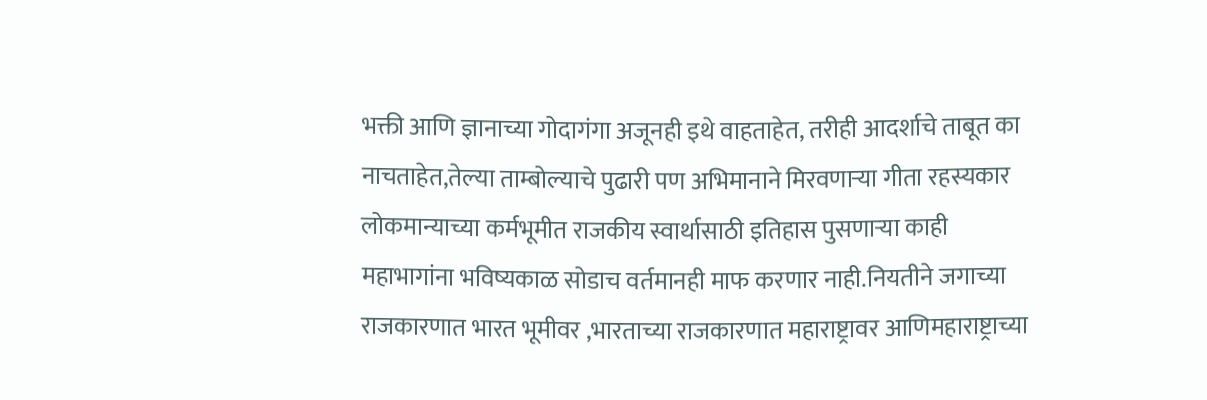भक्ती आणि ज्ञानाच्या गोदागंगा अजूनही इथे वाहताहेत, तरीही आदर्शाचे ताबूत का नाचताहेत,तेल्या ताम्बोल्याचे पुढारी पण अभिमानाने मिरवणाऱ्या गीता रहस्यकार लोकमान्याच्या कर्मभूमीत राजकीय स्वार्थासाठी इतिहास पुसणाऱ्या काही महाभागांना भविष्यकाळ सोडाच वर्तमानही माफ करणार नाही.नियतीने जगाच्या राजकारणात भारत भूमीवर ,भारताच्या राजकारणात महाराष्ट्रावर आणिमहाराष्ट्राच्या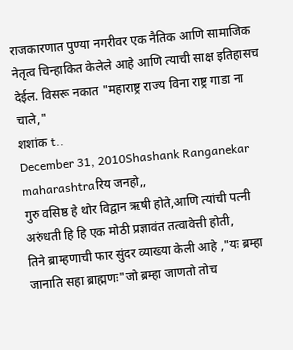राजकारणात पुण्या नगरीवर एक नैतिक आणि सामाजिक नेतृत्व चिन्हाकित केलेले आहे आणि त्याची साक्ष इतिहासच देईल. विसरू नकात "महाराष्ट्र राज्य विना राष्ट्र गाडा ना चाले,"
शशांक t..
December 31, 2010Shashank Ranganekar
maharashtraरिय जनहो,,
गुरु वसिष्ठ हे थोर विद्वान ऋषी होते,आणि त्यांची पत्नी अरुंधती हि हि एक मोठी प्रज्ञावंत तत्वावेत्ती होती,
तिने ब्राम्हणाची फार सुंदर व्याख्या केली आहे ,"यः ब्रम्हा जानाति सहा ब्राह्मणः"जो ब्रम्हा जाणतो तोच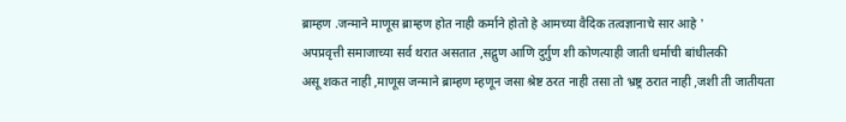ब्राम्हण .जन्माने माणूस ब्राम्हण होत नाही कर्माने होतो हे आमच्या वैदिक तत्वज्ञानाचे सार आहे '
अपप्रवृत्ती समाजाच्या सर्व थरात असतात ,सद्गुण आणि दुर्गुण शी कोणत्याही जाती धर्माची बांधीलकी
असू शकत नाही ,माणूस जन्माने ब्राम्हण म्हणून जसा श्रेष्ट ठरत नाही तसा तो भ्रष्ट्र ठरात नाही ,जशी ती जातीयता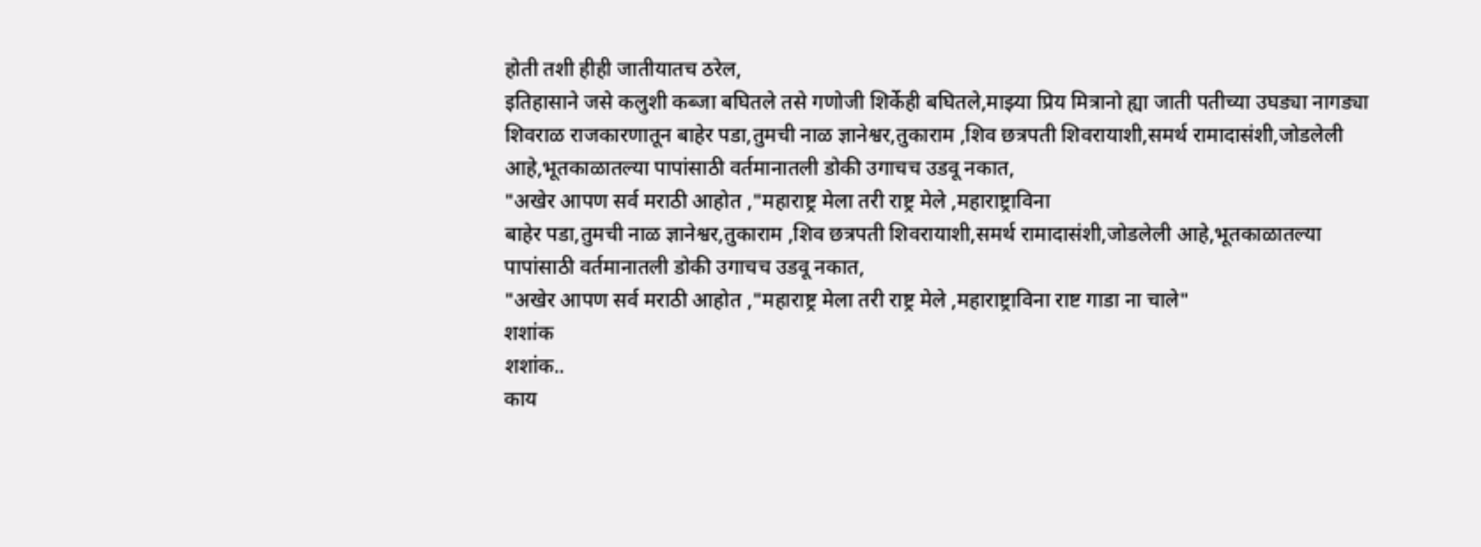होती तशी हीही जातीयातच ठरेल,
इतिहासाने जसे कलुशी कब्जा बघितले तसे गणोजी शिर्केही बघितले,माझ्या प्रिय मित्रानो ह्या जाती पतीच्या उघड्या नागड्या शिवराळ राजकारणातून बाहेर पडा,तुमची नाळ ज्ञानेश्वर,तुकाराम ,शिव छत्रपती शिवरायाशी,समर्थ रामादासंशी,जोडलेली आहे,भूतकाळातल्या पापांसाठी वर्तमानातली डोकी उगाचच उडवू नकात,
"अखेर आपण सर्व मराठी आहोत ,"महाराष्ट्र मेला तरी राष्ट्र मेले ,महाराष्ट्राविना
बाहेर पडा,तुमची नाळ ज्ञानेश्वर,तुकाराम ,शिव छत्रपती शिवरायाशी,समर्थ रामादासंशी,जोडलेली आहे,भूतकाळातल्या पापांसाठी वर्तमानातली डोकी उगाचच उडवू नकात,
"अखेर आपण सर्व मराठी आहोत ,"महाराष्ट्र मेला तरी राष्ट्र मेले ,महाराष्ट्राविना राष्ट गाडा ना चाले"
शशांक
शशांक..
काय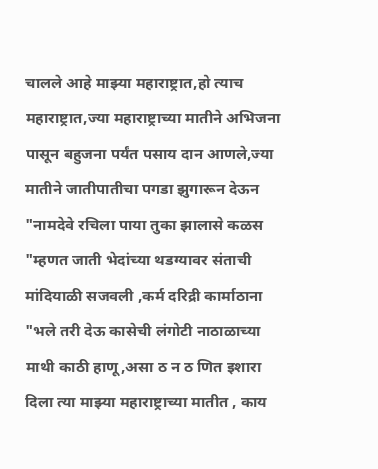चालले आहे माझ्या महाराष्ट्रात,हो त्याच महाराष्ट्रात,ज्या महाराष्ट्राच्या मातीने अभिजना पासून बहुजना पर्यंत पसाय दान आणले,ज्या मातीने जातीपातीचा पगडा झुगारून देऊन "नामदेवे रचिला पाया तुका झालासे कळस "म्हणत जाती भेदांच्या थडग्यावर संताची मांदियाळी सजवली ,कर्म दरिद्री कार्माठाना "भले तरी देऊ कासेची लंगोटी नाठाळाच्या माथी काठी हाणू,असा ठ न ठ णित इशारा दिला त्या माझ्या महाराष्ट्राच्या मातीत , काय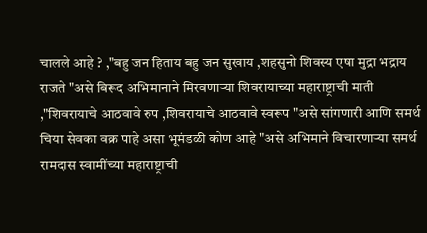चालले आहे ? ,"बहु जन हिताय बहु जन सुखाय ,शहसुनो शिवस्य एषा मुद्रा भद्राय राजते "असे बिरूद अभिमानाने मिरवणाऱ्या शिवरायाच्या महाराष्ट्राची माती ,"शिवरायाचे आठवावे रुप ,शिवरायाचे आठवावे स्वरूप "असे सांगणारी आणि समर्थ चिया सेवका वक्र पाहे असा भूमंडळी कोण आहे "असे अभिमाने विचारणाऱ्या समर्थ रामदास स्वामींच्या महाराष्ट्राची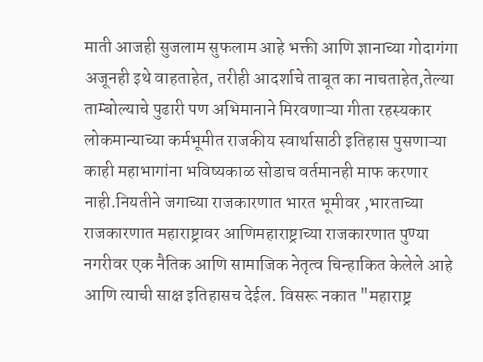माती आजही सुजलाम सुफलाम आहे भक्ती आणि ज्ञानाच्या गोदागंगा अजूनही इथे वाहताहेत, तरीही आदर्शाचे ताबूत का नाचताहेत,तेल्या ताम्बोल्याचे पुढारी पण अभिमानाने मिरवणाऱ्या गीता रहस्यकार लोकमान्याच्या कर्मभूमीत राजकीय स्वार्थासाठी इतिहास पुसणाऱ्या काही महाभागांना भविष्यकाळ सोडाच वर्तमानही माफ करणार नाही.नियतीने जगाच्या राजकारणात भारत भूमीवर ,भारताच्या राजकारणात महाराष्ट्रावर आणिमहाराष्ट्राच्या राजकारणात पुण्या नगरीवर एक नैतिक आणि सामाजिक नेतृत्व चिन्हाकित केलेले आहे आणि त्याची साक्ष इतिहासच देईल. विसरू नकात "महाराष्ट्र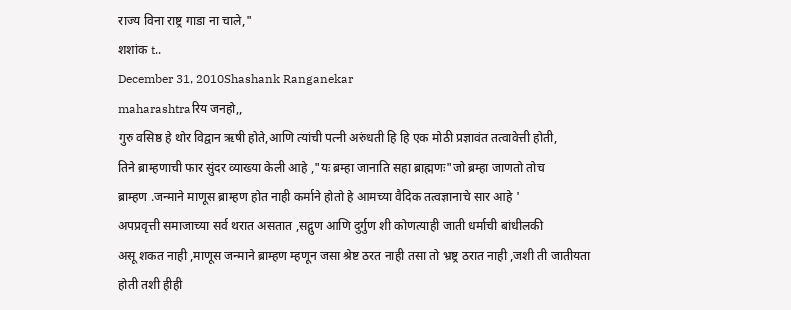राज्य विना राष्ट्र गाडा ना चाले,"
शशांक t..
December 31, 2010Shashank Ranganekar
maharashtraरिय जनहो,,
गुरु वसिष्ठ हे थोर विद्वान ऋषी होते,आणि त्यांची पत्नी अरुंधती हि हि एक मोठी प्रज्ञावंत तत्वावेत्ती होती,
तिने ब्राम्हणाची फार सुंदर व्याख्या केली आहे ,"यः ब्रम्हा जानाति सहा ब्राह्मणः"जो ब्रम्हा जाणतो तोच
ब्राम्हण .जन्माने माणूस ब्राम्हण होत नाही कर्माने होतो हे आमच्या वैदिक तत्वज्ञानाचे सार आहे '
अपप्रवृत्ती समाजाच्या सर्व थरात असतात ,सद्गुण आणि दुर्गुण शी कोणत्याही जाती धर्माची बांधीलकी
असू शकत नाही ,माणूस जन्माने ब्राम्हण म्हणून जसा श्रेष्ट ठरत नाही तसा तो भ्रष्ट्र ठरात नाही ,जशी ती जातीयता
होती तशी हीही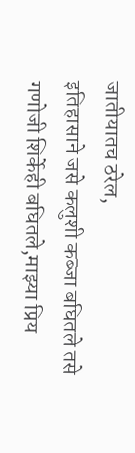जातीयातच ठरेल,
इतिहासाने जसे कलुशी कब्जा बघितले तसे गणोजी शिर्केही बघितले,माझ्या प्रिय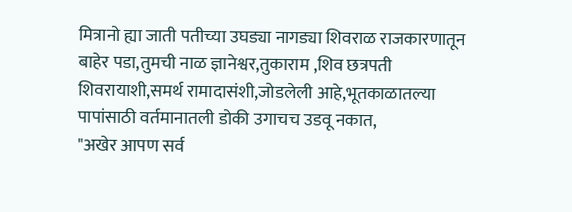मित्रानो ह्या जाती पतीच्या उघड्या नागड्या शिवराळ राजकारणातून बाहेर पडा,तुमची नाळ ज्ञानेश्वर,तुकाराम ,शिव छत्रपती शिवरायाशी,समर्थ रामादासंशी,जोडलेली आहे,भूतकाळातल्या पापांसाठी वर्तमानातली डोकी उगाचच उडवू नकात,
"अखेर आपण सर्व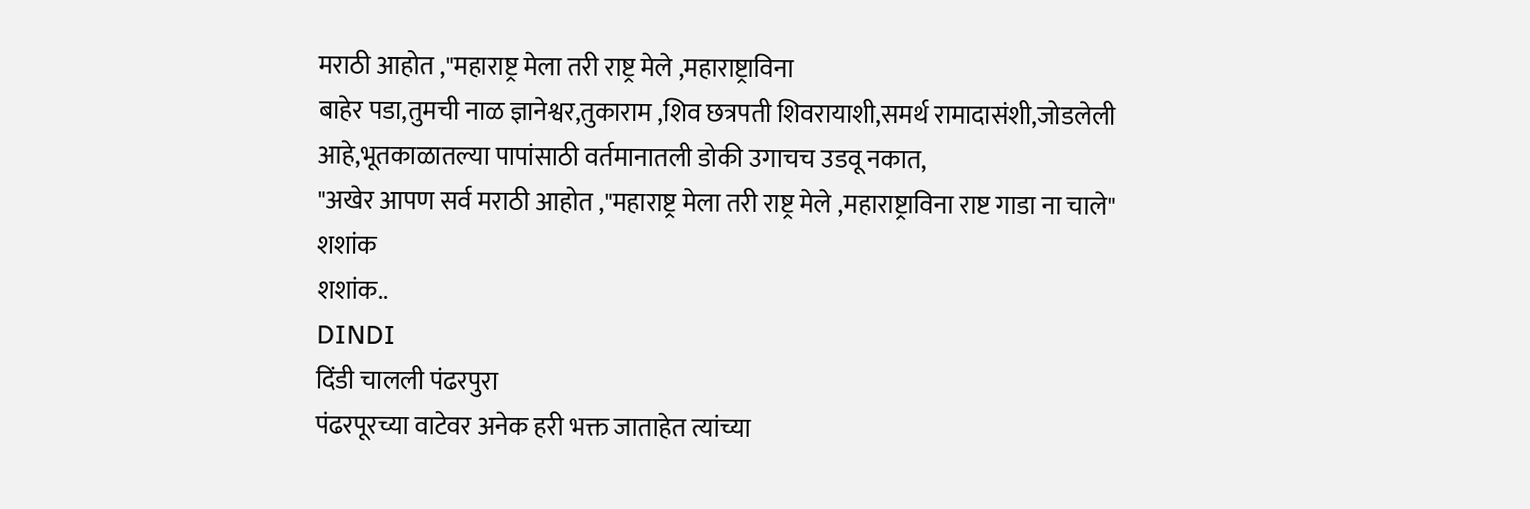मराठी आहोत ,"महाराष्ट्र मेला तरी राष्ट्र मेले ,महाराष्ट्राविना
बाहेर पडा,तुमची नाळ ज्ञानेश्वर,तुकाराम ,शिव छत्रपती शिवरायाशी,समर्थ रामादासंशी,जोडलेली आहे,भूतकाळातल्या पापांसाठी वर्तमानातली डोकी उगाचच उडवू नकात,
"अखेर आपण सर्व मराठी आहोत ,"महाराष्ट्र मेला तरी राष्ट्र मेले ,महाराष्ट्राविना राष्ट गाडा ना चाले"
शशांक
शशांक..
DINDI
दिंडी चालली पंढरपुरा
पंढरपूरच्या वाटेवर अनेक हरी भक्त जाताहेत त्यांच्या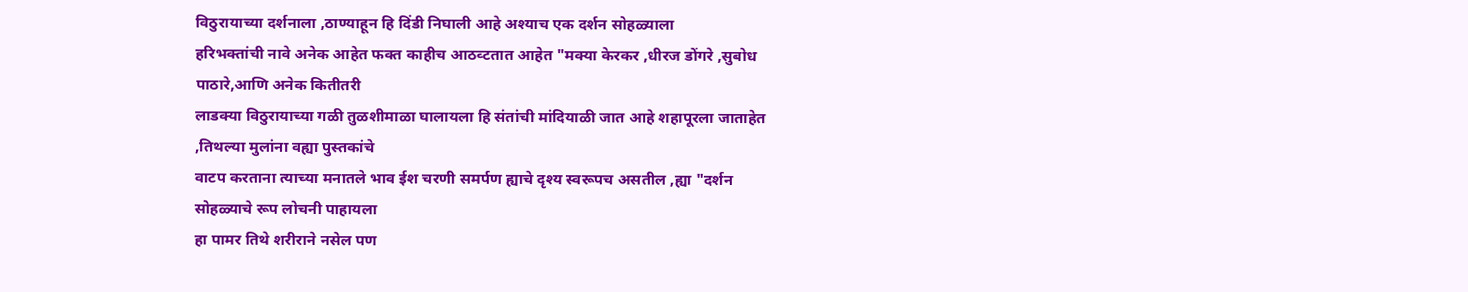विठुरायाच्या दर्शनाला ,ठाण्याहून हि दिंडी निघाली आहे अश्याच एक दर्शन सोहळ्याला
हरिभक्तांची नावे अनेक आहेत फक्त काहीच आठव्टतात आहेत "मक्या केरकर ,धीरज डोंगरे ,सुबोध पाठारे,आणि अनेक कितीतरी
लाडक्या विठुरायाच्या गळी तुळशीमाळा घालायला हि संतांची मांदियाळी जात आहे शहापूरला जाताहेत ,तिथल्या मुलांना वह्या पुस्तकांचे
वाटप करताना त्याच्या मनातले भाव ईश चरणी समर्पण ह्याचे दृश्य स्वरूपच असतील ,ह्या "दर्शन सोहळ्याचे रूप लोचनी पाहायला
हा पामर तिथे शरीराने नसेल पण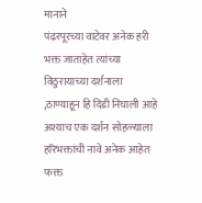मानाने
पंढरपूरच्या वाटेवर अनेक हरी भक्त जाताहेत त्यांच्या विठुरायाच्या दर्शनाला ,ठाण्याहून हि दिंडी निघाली आहे अश्याच एक दर्शन सोहळ्याला
हरिभक्तांची नावे अनेक आहेत फक्त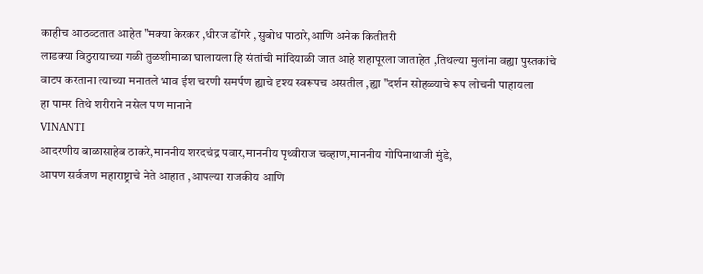काहीच आठव्टतात आहेत "मक्या केरकर ,धीरज डोंगरे ,सुबोध पाठारे,आणि अनेक कितीतरी
लाडक्या विठुरायाच्या गळी तुळशीमाळा घालायला हि संतांची मांदियाळी जात आहे शहापूरला जाताहेत ,तिथल्या मुलांना वह्या पुस्तकांचे
वाटप करताना त्याच्या मनातले भाव ईश चरणी समर्पण ह्याचे दृश्य स्वरूपच असतील ,ह्या "दर्शन सोहळ्याचे रूप लोचनी पाहायला
हा पामर तिथे शरीराने नसेल पण मानाने
VINANTI
आदरणीय बाळासाहेब ठाकरे,माननीय शरदचंद्र पवार,माननीय पृथ्वीराज चव्हाण,माननीय गोपिनाथाजी मुंडे,
आपण सर्वजण महाराष्ट्राचे नेते आहात ,आपल्या राजकीय आणि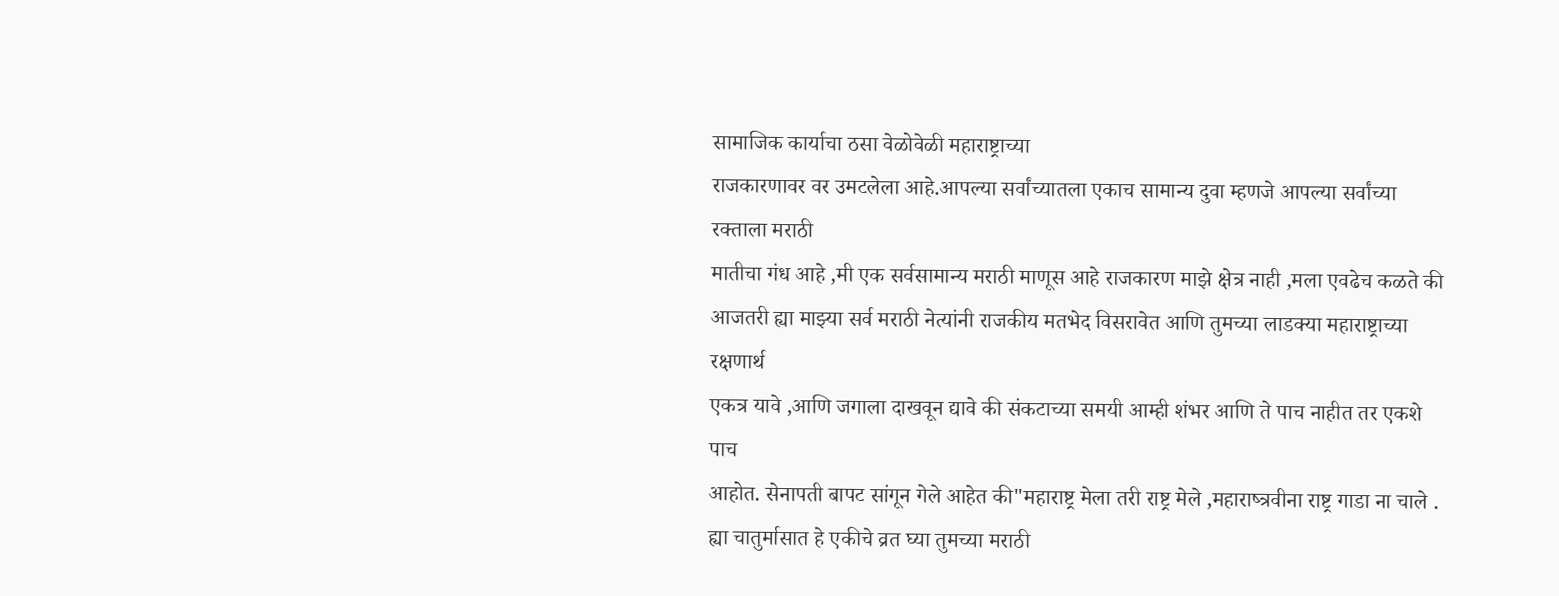सामाजिक कार्याचा ठसा वेळोवेळी महाराष्ट्राच्या
राजकारणावर वर उमटलेला आहे.आपल्या सर्वांच्यातला एकाच सामान्य दुवा म्हणजे आपल्या सर्वांच्या रक्ताला मराठी
मातीचा गंध आहे ,मी एक सर्वसामान्य मराठी माणूस आहे राजकारण माझे क्षेत्र नाही ,मला एवढेच कळते की
आजतरी ह्या माझ्या सर्व मराठी नेत्यांनी राजकीय मतभेद विसरावेत आणि तुमच्या लाडक्या महाराष्ट्राच्या रक्षणार्थ
एकत्र यावे ,आणि जगाला दाखवून द्यावे की संकटाच्या समयी आम्ही शंभर आणि ते पाच नाहीत तर एकशे पाच
आहोत. सेनापती बापट सांगून गेले आहेत की"महाराष्ट्र मेला तरी राष्ट्र मेले ,महाराष्त्रवीना राष्ट्र गाडा ना चाले .
ह्या चातुर्मासात हे एकीचे व्रत घ्या तुमच्या मराठी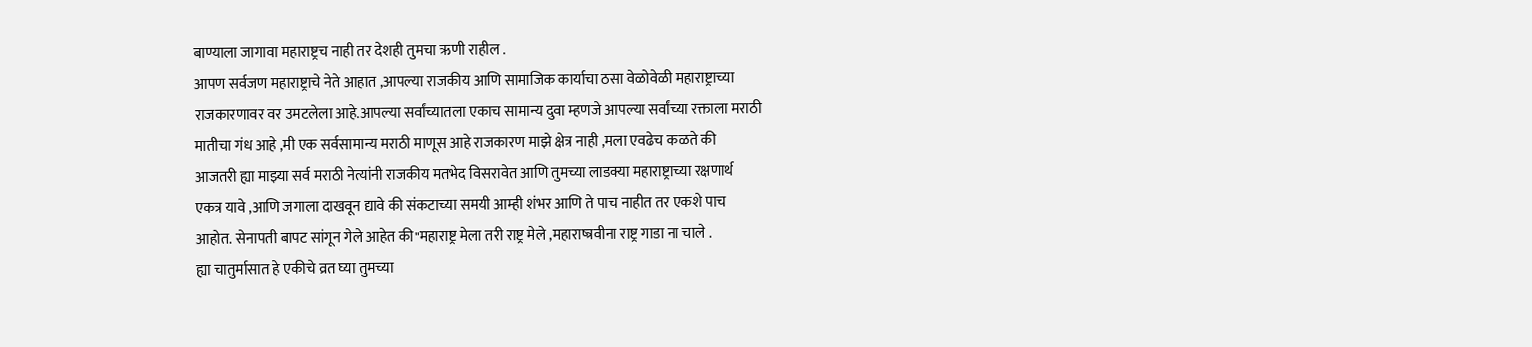बाण्याला जागावा महाराष्ट्रच नाही तर देशही तुमचा ऋणी राहील .
आपण सर्वजण महाराष्ट्राचे नेते आहात ,आपल्या राजकीय आणि सामाजिक कार्याचा ठसा वेळोवेळी महाराष्ट्राच्या
राजकारणावर वर उमटलेला आहे.आपल्या सर्वांच्यातला एकाच सामान्य दुवा म्हणजे आपल्या सर्वांच्या रक्ताला मराठी
मातीचा गंध आहे ,मी एक सर्वसामान्य मराठी माणूस आहे राजकारण माझे क्षेत्र नाही ,मला एवढेच कळते की
आजतरी ह्या माझ्या सर्व मराठी नेत्यांनी राजकीय मतभेद विसरावेत आणि तुमच्या लाडक्या महाराष्ट्राच्या रक्षणार्थ
एकत्र यावे ,आणि जगाला दाखवून द्यावे की संकटाच्या समयी आम्ही शंभर आणि ते पाच नाहीत तर एकशे पाच
आहोत. सेनापती बापट सांगून गेले आहेत की"महाराष्ट्र मेला तरी राष्ट्र मेले ,महाराष्त्रवीना राष्ट्र गाडा ना चाले .
ह्या चातुर्मासात हे एकीचे व्रत घ्या तुमच्या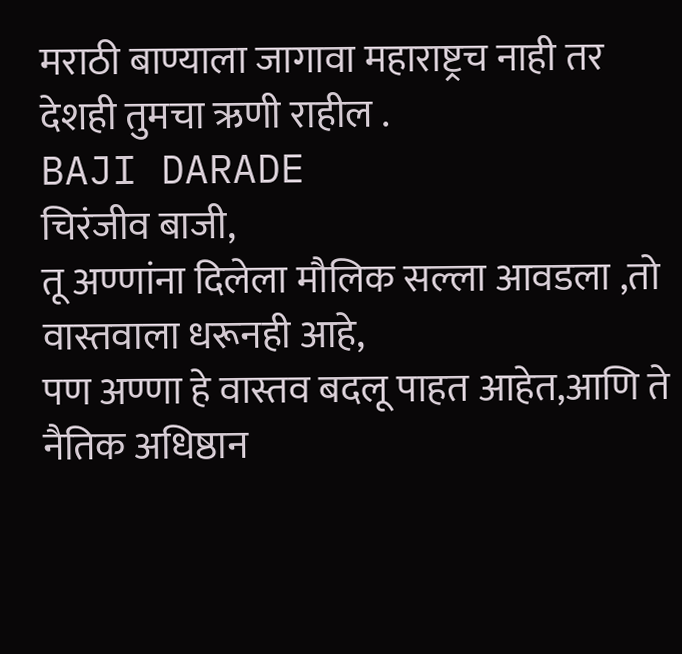मराठी बाण्याला जागावा महाराष्ट्रच नाही तर देशही तुमचा ऋणी राहील .
BAJI DARADE
चिरंजीव बाजी,
तू अण्णांना दिलेला मौलिक सल्ला आवडला ,तो वास्तवाला धरूनही आहे,
पण अण्णा हे वास्तव बदलू पाहत आहेत,आणि ते नैतिक अधिष्ठान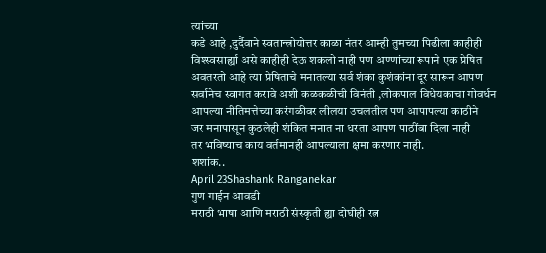त्यांच्या
कडे आहे ,दुर्दैवाने स्वतान्त्रोयोत्तर काळा नंतर आम्ही तुमच्या पिढीला काहीही
विश्स्वसार्ह्या असे काहीही देऊ शकलो नाही पण अण्णांच्या रूपाने एक प्रेषित
अवतरतो आहे त्या प्रेषिताचे मनातल्या सर्व शंका कुशंकांना दूर सारून आपण
सर्वानेच स्वागत करावे अशी कळकळीची विनंती ,लोकपाल विधेयकाचा गोवर्धन
आपल्या नीतिमत्तेच्या करंगळीवर लीलया उचलतील पण आपापल्या काठीने
जर मनापासून कुठलेही शंकित मनात ना धरता आपण पाठींबा दिला नाही
तर भविष्याच काय वर्तमानही आपल्याला क्षमा करणार नाही.
शशांक..
April 23Shashank Ranganekar
गुण गाईन आवडी
मराठी भाषा आणि मराठी संस्कृती ह्या दोघीही रत्न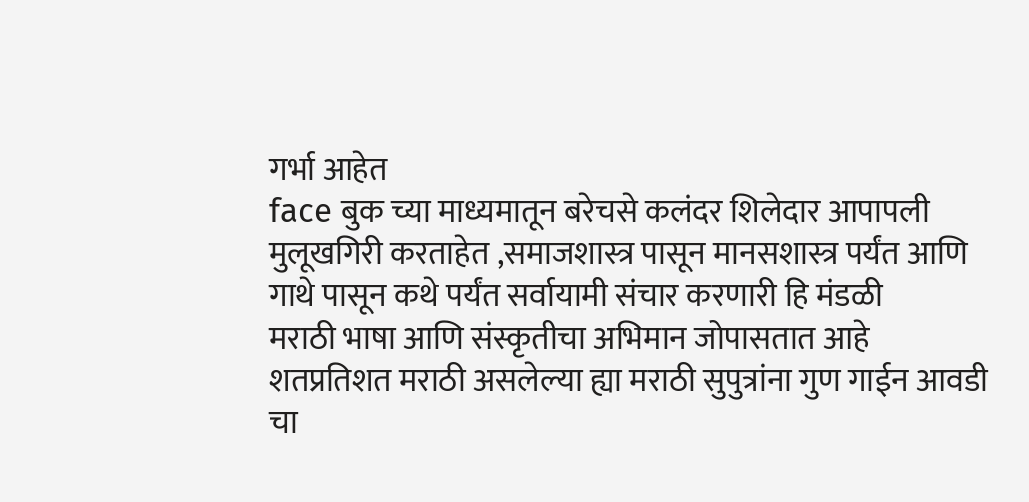गर्भा आहेत
face बुक च्या माध्यमातून बरेचसे कलंदर शिलेदार आपापली
मुलूखगिरी करताहेत ,समाजशास्त्र पासून मानसशास्त्र पर्यंत आणि
गाथे पासून कथे पर्यंत सर्वायामी संचार करणारी हि मंडळी
मराठी भाषा आणि संस्कृतीचा अभिमान जोपासतात आहे
शतप्रतिशत मराठी असलेल्या ह्या मराठी सुपुत्रांना गुण गाईन आवडी
चा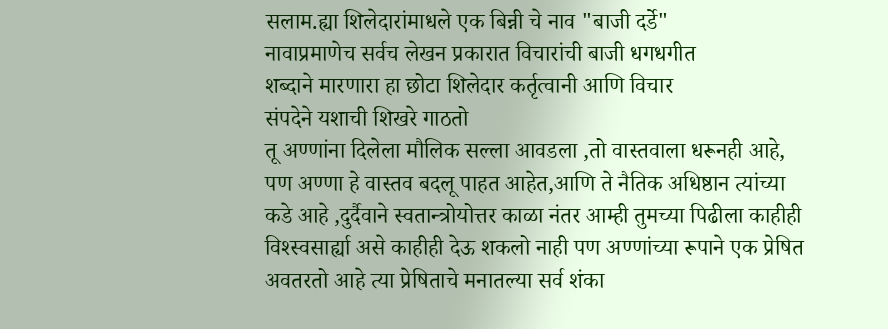सलाम.ह्या शिलेदारांमाधले एक बिन्नी चे नाव "बाजी दर्डे"
नावाप्रमाणेच सर्वच लेखन प्रकारात विचारांची बाजी धगधगीत
शब्दाने मारणारा हा छोटा शिलेदार कर्तृत्वानी आणि विचार
संपदेने यशाची शिखरे गाठतो
तू अण्णांना दिलेला मौलिक सल्ला आवडला ,तो वास्तवाला धरूनही आहे,
पण अण्णा हे वास्तव बदलू पाहत आहेत,आणि ते नैतिक अधिष्ठान त्यांच्या
कडे आहे ,दुर्दैवाने स्वतान्त्रोयोत्तर काळा नंतर आम्ही तुमच्या पिढीला काहीही
विश्स्वसार्ह्या असे काहीही देऊ शकलो नाही पण अण्णांच्या रूपाने एक प्रेषित
अवतरतो आहे त्या प्रेषिताचे मनातल्या सर्व शंका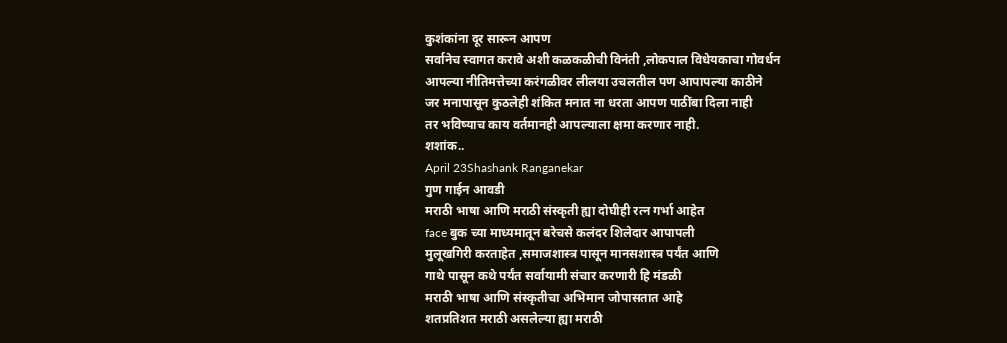कुशंकांना दूर सारून आपण
सर्वानेच स्वागत करावे अशी कळकळीची विनंती ,लोकपाल विधेयकाचा गोवर्धन
आपल्या नीतिमत्तेच्या करंगळीवर लीलया उचलतील पण आपापल्या काठीने
जर मनापासून कुठलेही शंकित मनात ना धरता आपण पाठींबा दिला नाही
तर भविष्याच काय वर्तमानही आपल्याला क्षमा करणार नाही.
शशांक..
April 23Shashank Ranganekar
गुण गाईन आवडी
मराठी भाषा आणि मराठी संस्कृती ह्या दोघीही रत्न गर्भा आहेत
face बुक च्या माध्यमातून बरेचसे कलंदर शिलेदार आपापली
मुलूखगिरी करताहेत ,समाजशास्त्र पासून मानसशास्त्र पर्यंत आणि
गाथे पासून कथे पर्यंत सर्वायामी संचार करणारी हि मंडळी
मराठी भाषा आणि संस्कृतीचा अभिमान जोपासतात आहे
शतप्रतिशत मराठी असलेल्या ह्या मराठी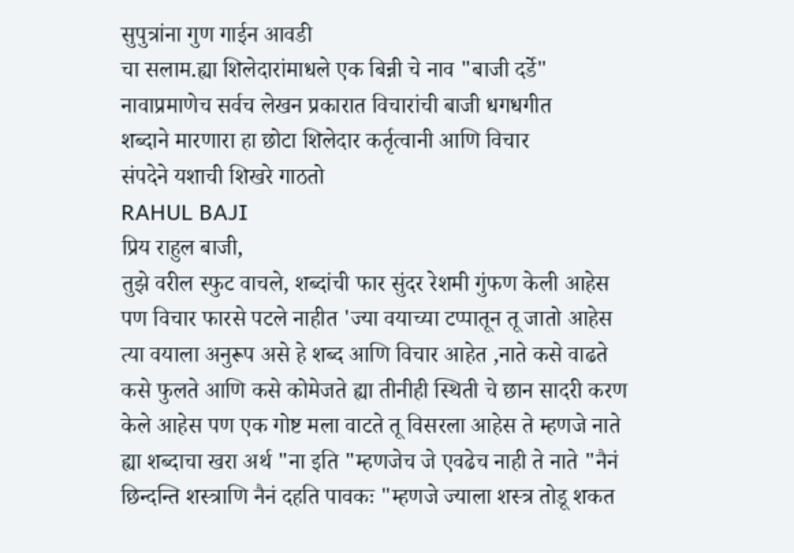सुपुत्रांना गुण गाईन आवडी
चा सलाम.ह्या शिलेदारांमाधले एक बिन्नी चे नाव "बाजी दर्डे"
नावाप्रमाणेच सर्वच लेखन प्रकारात विचारांची बाजी धगधगीत
शब्दाने मारणारा हा छोटा शिलेदार कर्तृत्वानी आणि विचार
संपदेने यशाची शिखरे गाठतो
RAHUL BAJI
प्रिय राहुल बाजी,
तुझे वरील स्फुट वाचले, शब्दांची फार सुंदर रेशमी गुंफण केली आहेस
पण विचार फारसे पटले नाहीत 'ज्या वयाच्या टप्पातून तू जातो आहेस
त्या वयाला अनुरूप असे हे शब्द आणि विचार आहेत ,नाते कसे वाढते
कसे फुलते आणि कसे कोमेजते ह्या तीनीही स्थिती चे छान सादरी करण
केले आहेस पण एक गोष्ट मला वाटते तू विसरला आहेस ते म्हणजे नाते
ह्या शब्दाचा खरा अर्थ "ना इति "म्हणजेच जे एवढेच नाही ते नाते "नैनं
छिन्दन्ति शस्त्राणि नैनं दहति पावकः "म्हणजे ज्याला शस्त्र तोडू शकत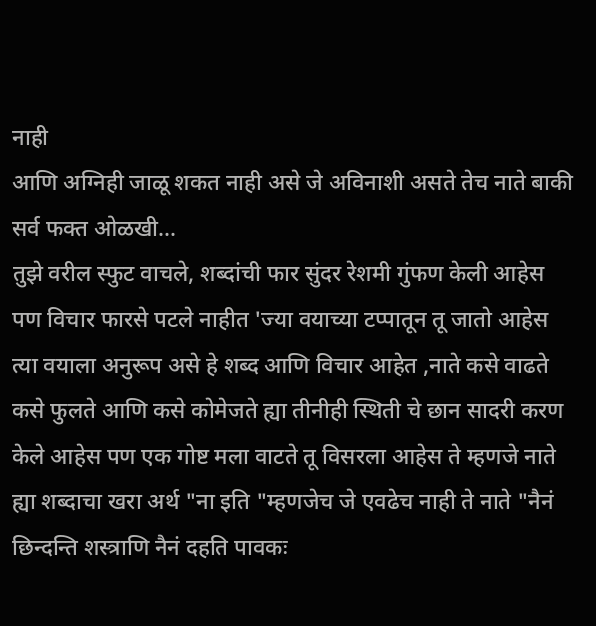नाही
आणि अग्निही जाळू शकत नाही असे जे अविनाशी असते तेच नाते बाकी
सर्व फक्त ओळखी...
तुझे वरील स्फुट वाचले, शब्दांची फार सुंदर रेशमी गुंफण केली आहेस
पण विचार फारसे पटले नाहीत 'ज्या वयाच्या टप्पातून तू जातो आहेस
त्या वयाला अनुरूप असे हे शब्द आणि विचार आहेत ,नाते कसे वाढते
कसे फुलते आणि कसे कोमेजते ह्या तीनीही स्थिती चे छान सादरी करण
केले आहेस पण एक गोष्ट मला वाटते तू विसरला आहेस ते म्हणजे नाते
ह्या शब्दाचा खरा अर्थ "ना इति "म्हणजेच जे एवढेच नाही ते नाते "नैनं
छिन्दन्ति शस्त्राणि नैनं दहति पावकः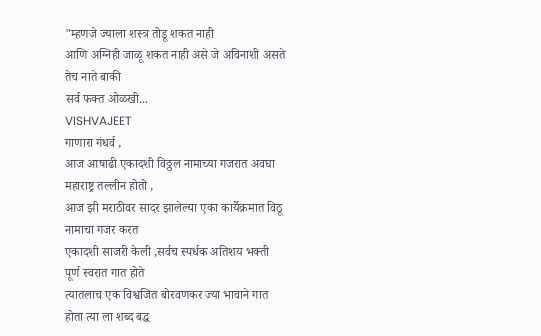"म्हणजे ज्याला शस्त्र तोडू शकत नाही
आणि अग्निही जाळू शकत नाही असे जे अविनाशी असते तेच नाते बाकी
सर्व फक्त ओळखी...
VISHVAJEET
गाणारा गंधर्व ,
आज आषाढी एकादशी विठ्ठल नामाच्या गजरात अवघा महाराष्ट्र तल्लीन होतो ,
आज झी मराठीवर सादर झालेल्या एका कार्येक्रमात विठू नामाचा गजर करत
एकादशी साजरी केली ,सर्वच स्पर्धक अतिशय भक्ती पूर्ण स्वरात गात होते
त्यातलाच एक विश्वजित बोरवणकर ज्या भावाने गात होता त्या ला शब्द बद्ध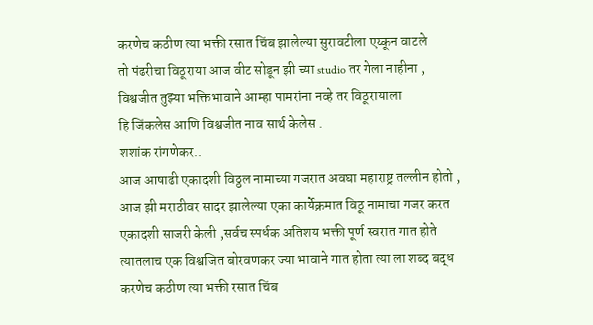करणेच कठीण त्या भक्ती रसात चिंब झालेल्या सुरावटीला एय्कून वाटले
तो पंढरीचा विठूराया आज वीट सोडून झी च्या studio तर गेला नाहीना ,
विश्वजीत तुझ्या भक्तिभावाने आम्हा पामरांना नव्हे तर विठूरायाला
हि जिंकलेस आणि विश्वजीत नाव सार्थ केलेस .
शशांक रांगणेकर..
आज आषाढी एकादशी विठ्ठल नामाच्या गजरात अवघा महाराष्ट्र तल्लीन होतो ,
आज झी मराठीवर सादर झालेल्या एका कार्येक्रमात विठू नामाचा गजर करत
एकादशी साजरी केली ,सर्वच स्पर्धक अतिशय भक्ती पूर्ण स्वरात गात होते
त्यातलाच एक विश्वजित बोरवणकर ज्या भावाने गात होता त्या ला शब्द बद्ध
करणेच कठीण त्या भक्ती रसात चिंब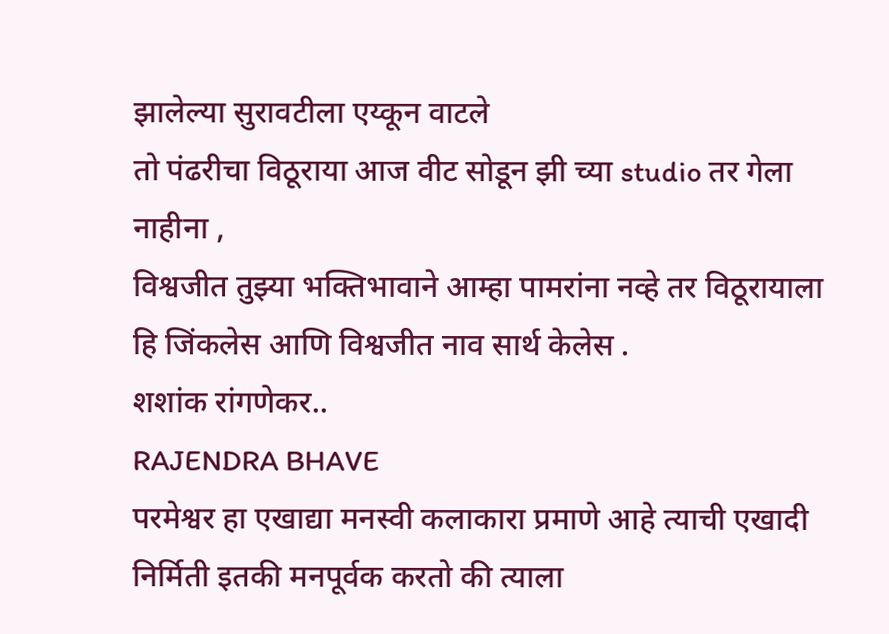झालेल्या सुरावटीला एय्कून वाटले
तो पंढरीचा विठूराया आज वीट सोडून झी च्या studio तर गेला नाहीना ,
विश्वजीत तुझ्या भक्तिभावाने आम्हा पामरांना नव्हे तर विठूरायाला
हि जिंकलेस आणि विश्वजीत नाव सार्थ केलेस .
शशांक रांगणेकर..
RAJENDRA BHAVE
परमेश्वर हा एखाद्या मनस्वी कलाकारा प्रमाणे आहे त्याची एखादी निर्मिती इतकी मनपूर्वक करतो की त्याला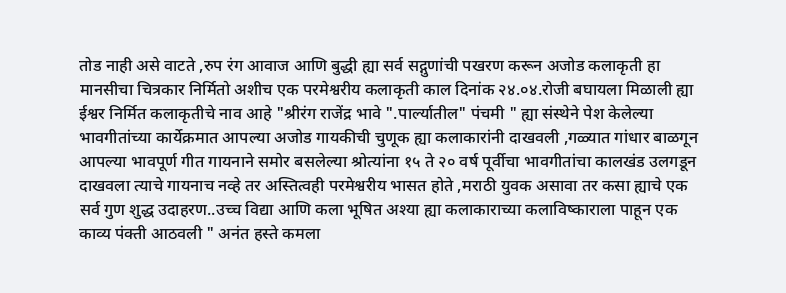तोड नाही असे वाटते ,रुप रंग आवाज आणि बुद्धी ह्या सर्व सद्गुणांची पखरण करून अजोड कलाकृती हा मानसीचा चित्रकार निर्मितो अशीच एक परमेश्वरीय कलाकृती काल दिनांक २४.०४.रोजी बघायला मिळाली ह्या ईश्वर निर्मित कलाकृतीचे नाव आहे "श्रीरंग राजेंद्र भावे ".पार्ल्यातील" पंचमी " ह्या संस्थेने पेश केलेल्या भावगीतांच्या कार्येक्रमात आपल्या अजोड गायकीची चुणूक ह्या कलाकारांनी दाखवली ,गळ्यात गांधार बाळगून आपल्या भावपूर्ण गीत गायनाने समोर बसलेल्या श्रोत्यांना १५ ते २० वर्ष पूर्वीचा भावगीतांचा कालखंड उलगडून दाखवला त्याचे गायनाच नव्हे तर अस्तित्वही परमेश्वरीय भासत होते ,मराठी युवक असावा तर कसा ह्याचे एक सर्व गुण शुद्ध उदाहरण..उच्च विद्या आणि कला भूषित अश्या ह्या कलाकाराच्या कलाविष्काराला पाहून एक काव्य पंक्ती आठवली " अनंत हस्ते कमला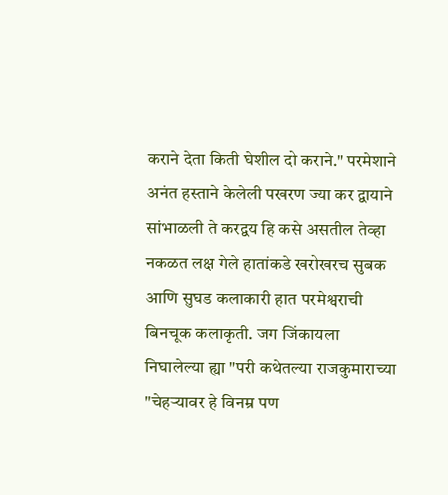कराने देता किती घेशील दो कराने." परमेशाने अनंत हस्ताने केलेली पखरण ज्या कर द्वायाने सांभाळली ते करद्वय हि कसे असतील तेव्हा नकळत लक्ष गेले हातांकडे खरोखरच सुबक आणि सुघड कलाकारी हात परमेश्वराची बिनचूक कलाकृती. जग जिंकायला निघालेल्या ह्या "परी कथेतल्या राजकुमाराच्या "चेहऱ्यावर हे विनम्र पण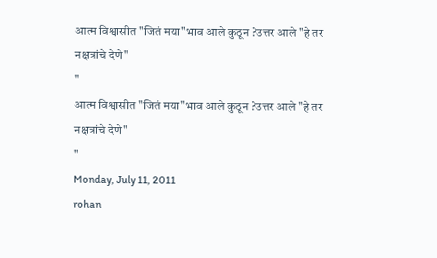आत्म विश्वासीत "जितं मया"भाव आले कुठून ?उत्तर आले "हे तर नक्षत्रांचे देणे"
"
आत्म विश्वासीत "जितं मया"भाव आले कुठून ?उत्तर आले "हे तर नक्षत्रांचे देणे"
"
Monday, July 11, 2011
rohan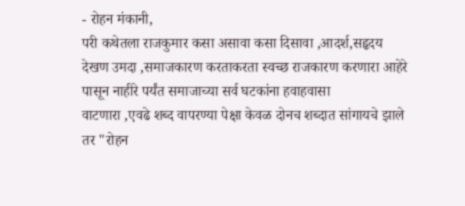- रोहन मंकानी,
परी कथेतला राजकुमार कसा असावा कसा दिसावा ,आदर्श,सहृदय देखण उमदा ,समाजकारण करताकरता स्वच्छ राजकारण करणारा आहेरे पासून नाहीरे पर्यंत समाजाच्या सर्व घटकांना हवाहवासा
वाटणारा ,एवढे शब्द वापरण्या पेक्षा केवळ दोनच शब्दात सांगायचे झाले तर "रोहन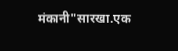मंकानी"सारखा.एक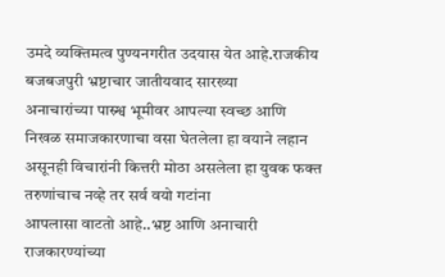उमदे व्यक्तिमत्व पुण्यनगरीत उदयास येत आहे.राजकीय बजबजपुरी भ्रष्टाचार जातीयवाद सारख्या
अनाचारांच्या पास्र्श्व भूमीवर आपल्या स्वच्छ आणि निखळ समाजकारणाचा वसा घेतलेला हा वयाने लहान असूनही विचारांनी कित्तरी मोठा असलेला हा युवक फक्त तरुणांचाच नव्हे तर सर्व वयो गटांना
आपलासा वाटतो आहे..भ्रष्ट आणि अनाचारी राजकारण्यांच्या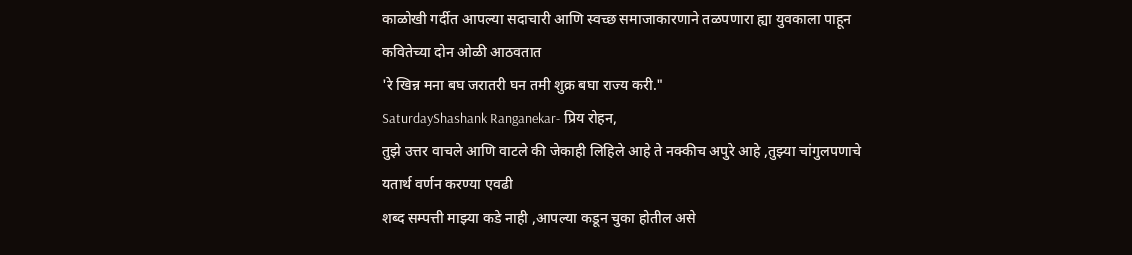काळोखी गर्दीत आपल्या सदाचारी आणि स्वच्छ समाजाकारणाने तळपणारा ह्या युवकाला पाहून कवितेच्या दोन ओळी आठवतात
'रे खिन्न मना बघ जरातरी घन तमी शुक्र बघा राज्य करी."
SaturdayShashank Ranganekar- प्रिय रोहन,
तुझे उत्तर वाचले आणि वाटले की जेकाही लिहिले आहे ते नक्कीच अपुरे आहे ,तुझ्या चांगुलपणाचे यतार्थ वर्णन करण्या एवढी
शब्द सम्पत्ती माझ्या कडे नाही ,आपल्या कडून चुका होतील असे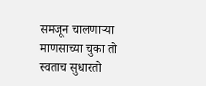समजून चालणाऱ्या माणसाच्या चुका तो स्वताच सुधारतो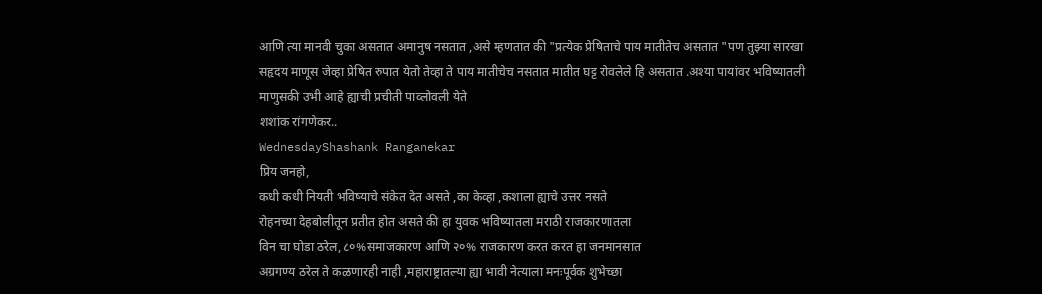आणि त्या मानवी चुका असतात अमानुष नसतात ,असे म्हणतात की "प्रत्येक प्रेषिताचे पाय मातीतेच असतात "पण तुझ्या सारखा
सहृदय माणूस जेव्हा प्रेषित रुपात येतो तेव्हा ते पाय मातीचेच नसतात मातीत घट्ट रोवलेले हि असतात .अश्या पायांवर भविष्यातली
माणुसकी उभी आहे ह्याची प्रचीती पाव्लोवली येते
शशांक रांगणेकर..
WednesdayShashank Ranganekar
प्रिय जनहो,
कधी कधी नियती भविष्याचे संकेत देत असते ,का केव्हा ,कशाला ह्याचे उत्तर नसते
रोहनच्या देहबोलीतून प्रतीत होत असते की हा युवक भविष्यातला मराठी राजकारणातला
विन चा घोडा ठरेल,८०%समाजकारण आणि २०% राजकारण करत करत हा जनमानसात
अग्रगण्य ठरेल ते कळणारही नाही ,महाराष्ट्रातल्या ह्या भावी नेत्याला मनःपूर्वक शुभेच्छा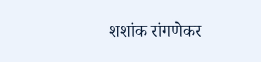शशांक रांगणेकर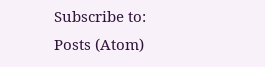Subscribe to:
Posts (Atom)